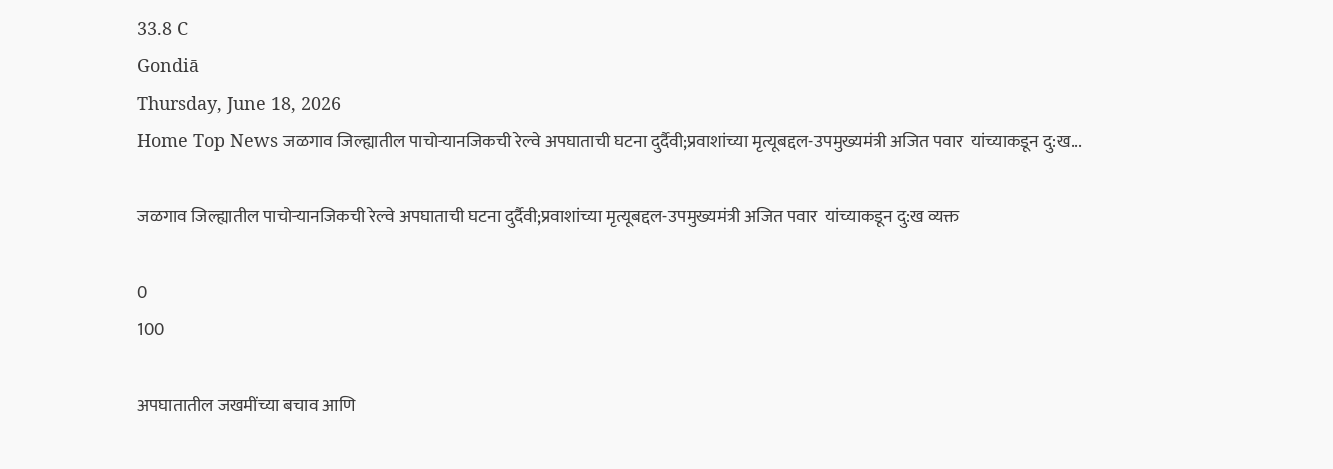33.8 C
Gondiā
Thursday, June 18, 2026
Home Top News जळगाव जिल्ह्यातील पाचोऱ्यानजिकची रेल्वे अपघाताची घटना दुर्दैवी;प्रवाशांच्या मृत्यूबद्दल-उपमुख्यमंत्री अजित पवार  यांच्याकडून दु:ख...

जळगाव जिल्ह्यातील पाचोऱ्यानजिकची रेल्वे अपघाताची घटना दुर्दैवी;प्रवाशांच्या मृत्यूबद्दल-उपमुख्यमंत्री अजित पवार  यांच्याकडून दु:ख व्यक्त

0
100

अपघातातील जखमींच्या बचाव आणि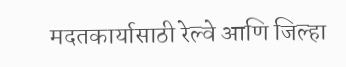मदतकार्यासाठी रेल्वे आणि जिल्हा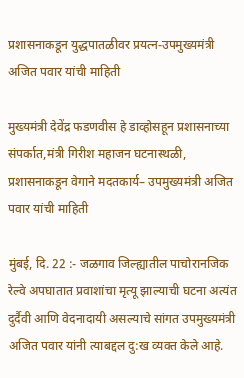प्रशासनाकडून युद्धपातळीवर प्रयत्न-उपमुख्यमंत्री अजित पवार यांची माहिती

मुख्यमंत्री देवेंद्र फडणवीस हे डाव्होसहून प्रशासनाच्या संपर्कात,मंत्री गिरीश महाजन घटनास्थळी, प्रशासनाकडून वेगाने मदतकार्य– उपमुख्यमंत्री अजित पवार यांची माहिती

मुंबई, दि. 22 :- जळगाव जिल्ह्यातील पाचोरानजिक रेल्वे अपघातात प्रवाशांचा मृत्यू झाल्याची घटना अत्यंत दुर्दैवी आणि वेदनादायी असल्याचे सांगत उपमुख्यमंत्री अजित पवार यांनी त्याबद्दल दु:ख व्यक्त केले आहे.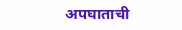अपघाताची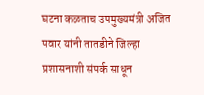घटना कळताच उपमुख्यमंत्री अजित पवार यांनी तातडीने जिल्हा प्रशासनाशी संपर्क साधून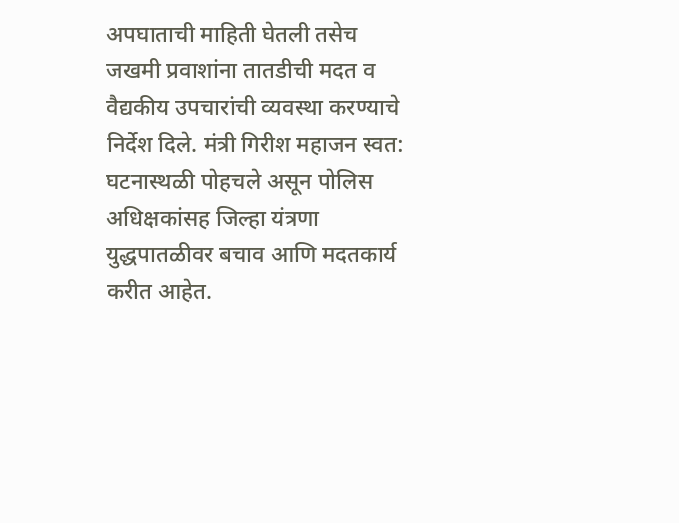अपघाताची माहिती घेतली तसेच जखमी प्रवाशांना तातडीची मदत व वैद्यकीय उपचारांची व्यवस्था करण्याचे निर्देश दिले. मंत्री गिरीश महाजन स्वत: घटनास्थळी पोहचले असून पोलिस अधिक्षकांसह जिल्हा यंत्रणा युद्धपातळीवर बचाव आणि मदतकार्य करीत आहेत.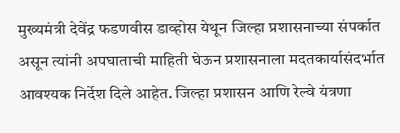मुख्यमंत्री देवेंद्र फडणवीस डाव्होस येथून जिल्हा प्रशासनाच्या संपर्कात असून त्यांनी अपघाताची माहिती घेऊन प्रशासनाला मदतकार्यासंदर्भात आवश्यक निर्देश दिले आहेत. जिल्हा प्रशासन आणि रेल्वे यंत्रणा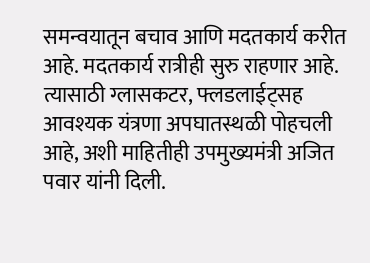समन्वयातून बचाव आणि मदतकार्य करीत आहे. मदतकार्य रात्रीही सुरु राहणार आहे. त्यासाठी ग्लासकटर, फ्लडलाईट्सह आवश्यक यंत्रणा अपघातस्थळी पोहचली आहे, अशी माहितीही उपमुख्यमंत्री अजित पवार यांनी दिली.